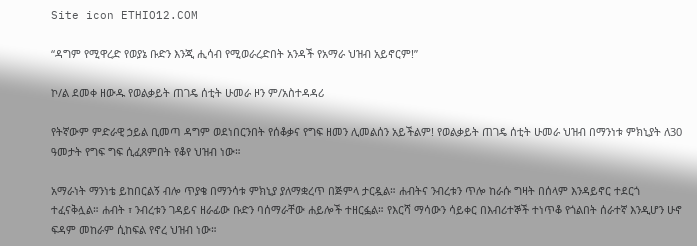Site icon ETHIO12.COM

“ዳግም የሚዋረድ የወያኔ ቡድን እንጂ ሒሳብ የሚወራረድበት አንዳች የአማራ ህዝብ አይኖርም!”

ኮ/ል ደመቀ ዘውዱ የወልቃይት ጠገዴ ሰቲት ሁመራ ዞን ም/አስተዳዳሪ

የትኛውም ምድራዊ ኃይል ቢመጣ ዳግም ወደነበርንበት የሰቆቃና የግፍ ዘመን ሊመልሰን አይችልም! የወልቃይት ጠገዴ ሰቲት ሁመራ ህዝብ በማንነቱ ምክኒያት ለ30 ዓመታት የግፍ ግፍ ሲፈጸምበት የቆየ ህዝብ ነው።

አማራነት ማንነቴ ይከበርልኝ ብሎ ጥያቄ በማንሳቱ ምክኒያ ያለማቋረጥ በጅምላ ታርዷል። ሐብትና ንብረቱን ጥሎ ከራሱ ግዛት በሰላም እንዳይኖር ተደርጎ ተፈናቅሏል። ሐብት ፣ ንብረቱን ገዳይና ዘራፊው ቡድን ባሰማራቸው ሐይሎች ተዘርፏል። የእርሻ ማሳውን ሳይቀር በእብሪተኞች ተነጥቆ የጎልበት ሰራተኛ እንዲሆን ሁኖ ፍዳም መከራም ሲከፍል የኖረ ህዝብ ነው።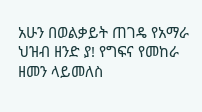አሁን በወልቃይት ጠገዴ የአማራ ህዝብ ዘንድ ያ! የግፍና የመከራ ዘመን ላይመለስ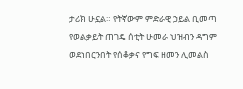ታሪክ ሁኗል። የትኛውም ምድራዊ ኃይል ቢመጣ የወልቃይት ጠገዴ ሰቲት ሁመራ ህዝብን ዳግም ወደነበርንበት የሰቆቃና የግፍ ዘመን ሊመልስ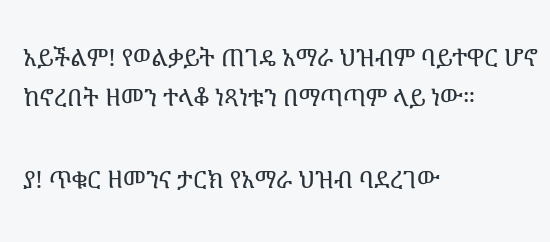አይችልም! የወልቃይት ጠገዴ አማራ ህዝብም ባይተዋር ሆኖ ከኖረበት ዘመን ተላቆ ነጻነቱን በማጣጣም ላይ ነው።

ያ! ጥቁር ዘመንና ታርክ የአማራ ህዝብ ባደረገው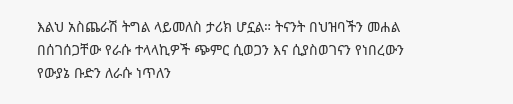እልህ አስጨራሽ ትግል ላይመለስ ታሪክ ሆኗል። ትናንት በህዝባችን መሐል በሰገሰጋቸው የራሱ ተላላኪዎች ጭምር ሲወጋን እና ሲያስወገናን የነበረውን የውያኔ ቡድን ለራሱ ነጥለን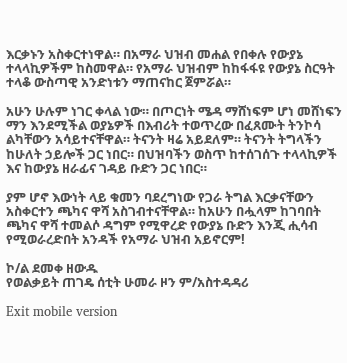እርቃኑን አስቀርተነዋል። በአማራ ህዝብ መሐል የበቀሉ የውያኔ ተላላኪዎችም ከስመዋል። የአማራ ህዝብም ከከፋፋዩ የውያኔ ስርዓት ተላቆ ውስጣዊ አንድነቱን ማጠናከር ጀምሯል።

አሁን ሁሉም ነገር ቀላል ነው። በጦርነት ሜዳ ማሸነፍም ሆነ መሸነፍን ማን እንደሚችል ወያኔዎች በእብሪት ተወጥረው በፈጸሙት ትንኮሳ ልካቸውን አሳይተናቸዋል። ትናንት ዛሬ አይደለም። ትናንት ትግላችን ከሁለት ኃይሎች ጋር ነበር። በህዝባችን ወስጥ ከተሰገሰጉ ተላላኪዎች እና ከውያኔ ዘራፊና ገዳይ ቡድን ጋር ነበር።

ያም ሆኖ እውነት ላይ ቁመን ባደረግነው የጋራ ትግል እርቃናቸውን አስቀርተን ጫካና ዋሻ አስገብተናቸዋል። ከአሁን በሗላም ከገባበት ጫካና ዋሻ ተመልሶ ዳግም የሚዋረድ የውያኔ ቡድን እንጂ ሒሳብ የሚወራረድበት አንዳች የአማራ ህዝብ አይኖርም!

ኮ/ል ደመቀ ዘውዱ
የወልቃይት ጠገዴ ሰቲት ሁመራ ዞን ም/አስተዳዳሪ

Exit mobile version